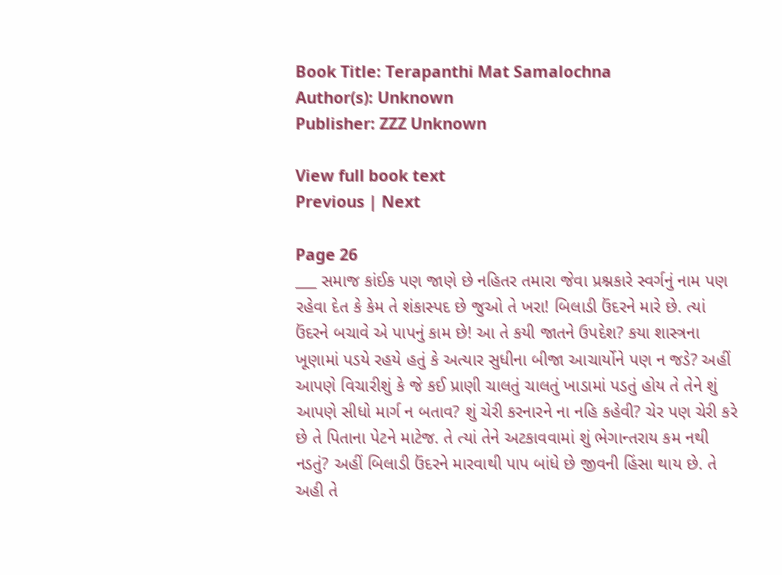Book Title: Terapanthi Mat Samalochna
Author(s): Unknown
Publisher: ZZZ Unknown

View full book text
Previous | Next

Page 26
___ સમાજ કાંઈક પણ જાણે છે નહિતર તમારા જેવા પ્રશ્નકારે સ્વર્ગનું નામ પણ રહેવા દેત કે કેમ તે શંકાસ્પદ છે જુઓ તે ખરા! બિલાડી ઉંદરને મારે છે. ત્યાં ઉંદરને બચાવે એ પાપનું કામ છે! આ તે કયી જાતને ઉપદેશ? કયા શાસ્ત્રના ખૂણામાં પડયે રહયે હતું કે અત્યાર સુધીના બીજા આચાર્યોને પણ ન જડે? અહીં આપણે વિચારીશું કે જે કઈ પ્રાણી ચાલતું ચાલતું ખાડામાં પડતું હોય તે તેને શું આપણે સીધો માર્ગ ન બતાવ? શું ચેરી કરનારને ના નહિ કહેવી? ચેર પણ ચેરી કરે છે તે પિતાના પેટને માટેજ. તે ત્યાં તેને અટકાવવામાં શું ભેગાન્તરાય કમ નથી નડતું? અહીં બિલાડી ઉંદરને મારવાથી પાપ બાંધે છે જીવની હિંસા થાય છે. તે અહી તે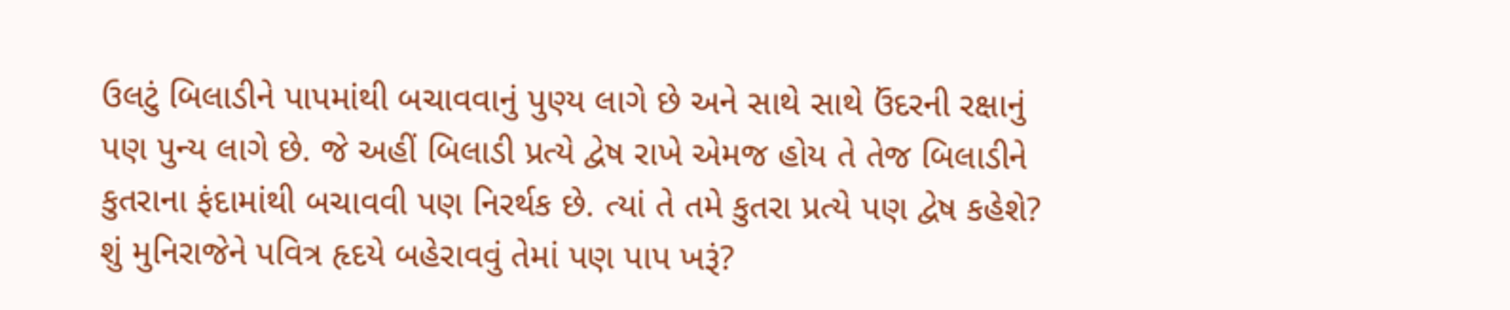ઉલટું બિલાડીને પાપમાંથી બચાવવાનું પુણ્ય લાગે છે અને સાથે સાથે ઉંદરની રક્ષાનું પણ પુન્ય લાગે છે. જે અહીં બિલાડી પ્રત્યે દ્વેષ રાખે એમજ હોય તે તેજ બિલાડીને કુતરાના ફંદામાંથી બચાવવી પણ નિરર્થક છે. ત્યાં તે તમે કુતરા પ્રત્યે પણ દ્વેષ કહેશે? શું મુનિરાજેને પવિત્ર હૃદયે બહેરાવવું તેમાં પણ પાપ ખરૂં?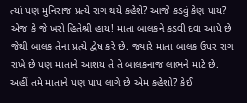ત્યાં પણ મુનિરાજ પ્રત્યે રાગ થયે કહેશે? આજે કડવું કેણ પાય? એજ કે જે ખરો હિતેશ્રી હાય! માતા બાલકને કડવી દવા આપે છે જેથી બાલક તેના પ્રત્યે દ્વેષ કરે છે. જ્યારે માતા બાલક ઉપર રાગ રાખે છે પણ માતાને આશય તે તે બાલકનાજ લાભને માટે છે. અહીં તમે માતાને પણ પાપ લાગે છે એમ કહેશો? કેઈ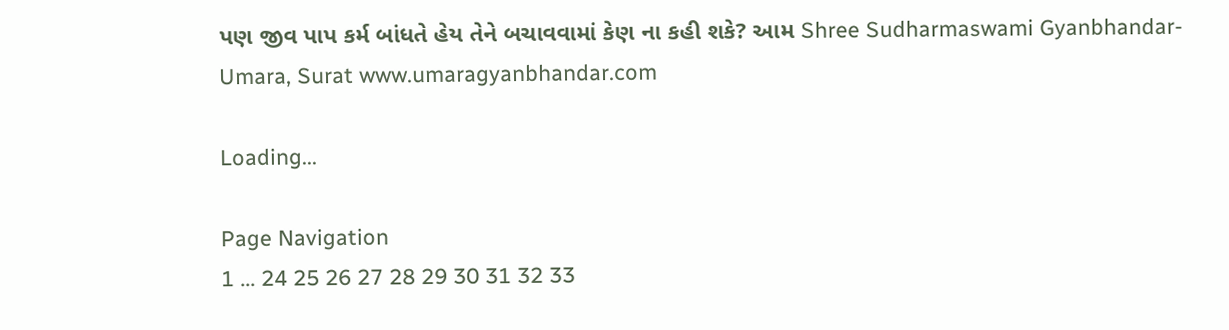પણ જીવ પાપ કર્મ બાંધતે હેય તેને બચાવવામાં કેણ ના કહી શકે? આમ Shree Sudharmaswami Gyanbhandar-Umara, Surat www.umaragyanbhandar.com

Loading...

Page Navigation
1 ... 24 25 26 27 28 29 30 31 32 33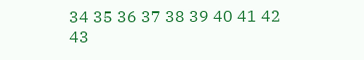34 35 36 37 38 39 40 41 42 43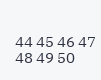44 45 46 47 48 49 50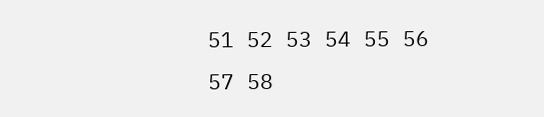51 52 53 54 55 56 57 58